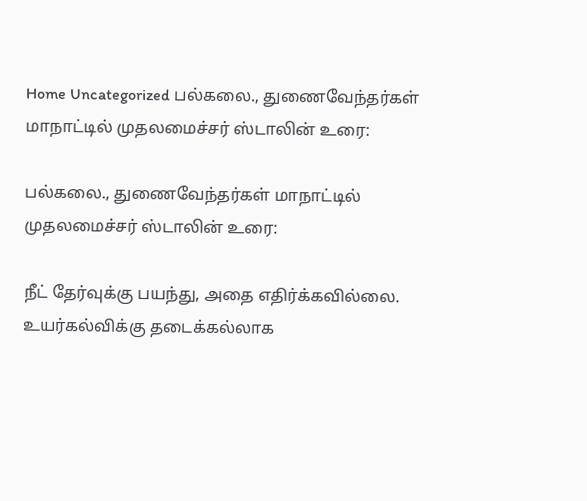Home Uncategorized பல்கலை., துணைவேந்தர்கள் மாநாட்டில் முதலமைச்சர் ஸ்டாலின் உரை:

பல்கலை., துணைவேந்தர்கள் மாநாட்டில் முதலமைச்சர் ஸ்டாலின் உரை:

நீட் தேர்வுக்கு பயந்து, அதை எதிர்க்கவில்லை. உயர்கல்விக்கு தடைக்கல்லாக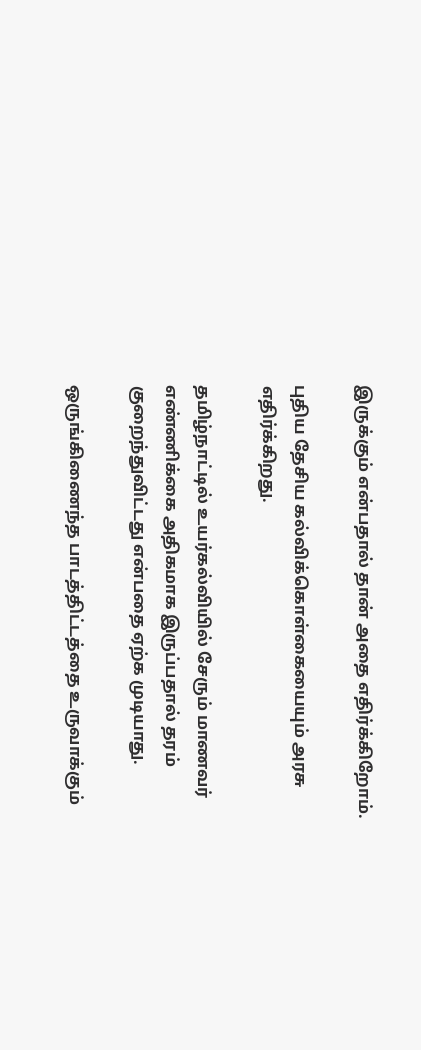இருக்கும் என்பதால் தான் அதை எதிர்க்கிறோம்.

புதிய தேசிய கல்விக்கொள்கையையும் அரசு எதிர்க்கிறது.

தமிழ்நாட்டில் உயர்கல்வியில் சேரும் மாணவர் எண்ணிக்கை அதிகமாக இருப்பதால் தரம் குறைந்துவிட்டது என்பதை ஏற்க முடியாது.

ஒருங்கிணைந்த பாடத்திட்டத்தை உருவாக்கும்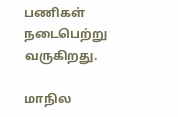பணிகள் நடைபெற்று வருகிறது.

மாநில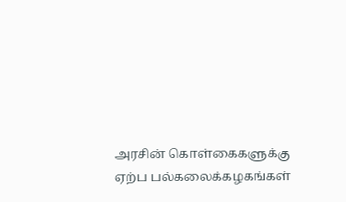அரசின் கொள்கைகளுக்கு ஏற்ப பல்கலைக்கழகங்கள்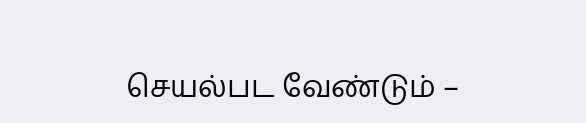செயல்பட வேண்டும் –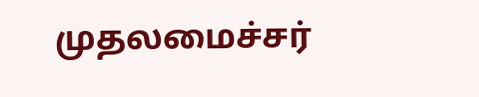முதலமைச்சர்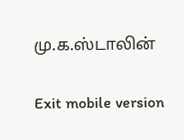மு.க.ஸ்டாலின்

Exit mobile version